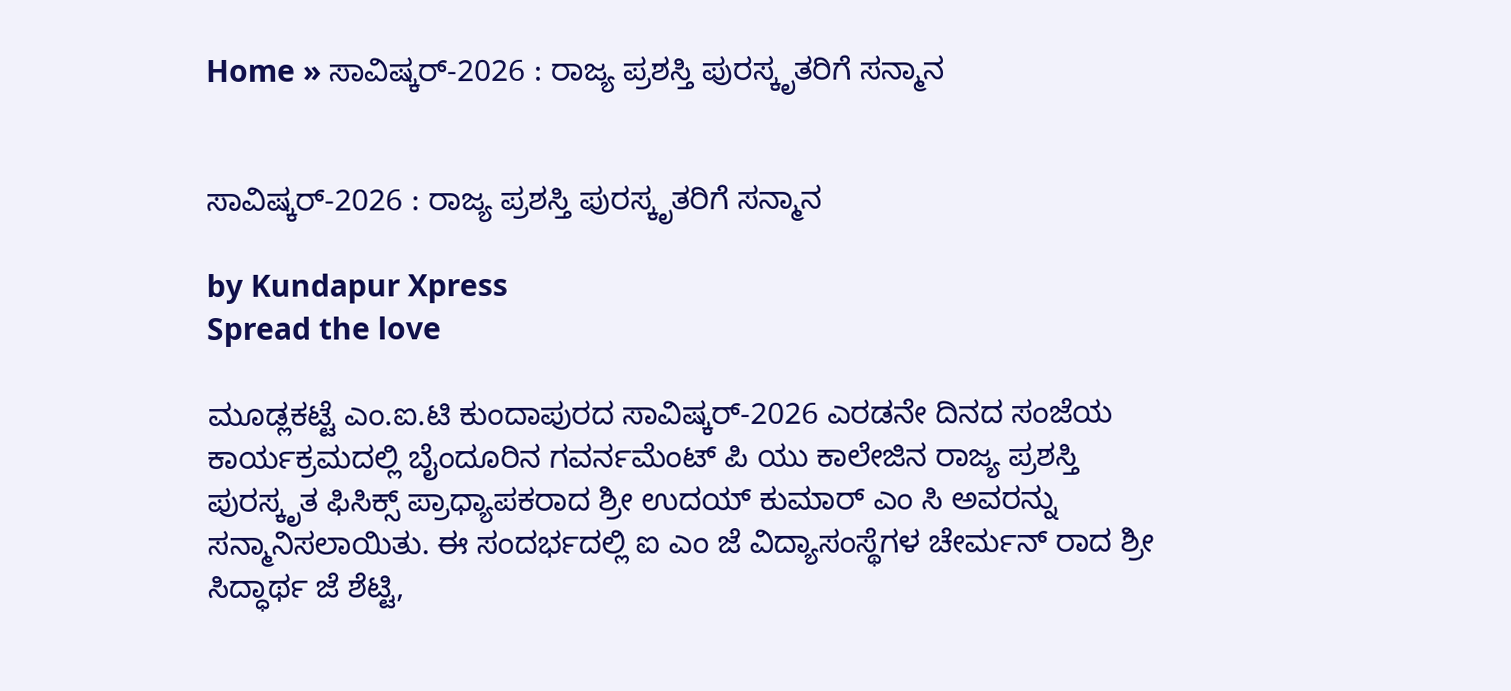Home » ಸಾವಿಷ್ಕರ್-2026 : ರಾಜ್ಯ ಪ್ರಶಸ್ತಿ ಪುರಸ್ಕೃತರಿಗೆ ಸನ್ಮಾನ


ಸಾವಿಷ್ಕರ್-2026 : ರಾಜ್ಯ ಪ್ರಶಸ್ತಿ ಪುರಸ್ಕೃತರಿಗೆ ಸನ್ಮಾನ

by Kundapur Xpress
Spread the love

ಮೂಡ್ಲಕಟ್ಟೆ ಎಂ.ಐ.ಟಿ ಕುಂದಾಪುರದ ಸಾವಿಷ್ಕರ್-2026 ಎರಡನೇ ದಿನದ ಸಂಜೆಯ ಕಾರ್ಯಕ್ರಮದಲ್ಲಿ ಬೈಂದೂರಿನ ಗವರ್ನಮೆಂಟ್ ಪಿ ಯು ಕಾಲೇಜಿನ ರಾಜ್ಯ ಪ್ರಶಸ್ತಿ ಪುರಸ್ಕೃತ ಫಿಸಿಕ್ಸ್ ಪ್ರಾಧ್ಯಾಪಕರಾದ ಶ್ರೀ ಉದಯ್ ಕುಮಾರ್ ಎಂ ಸಿ ಅವರನ್ನು ಸನ್ಮಾನಿಸಲಾಯಿತು. ಈ ಸಂದರ್ಭದಲ್ಲಿ ಐ ಎಂ ಜೆ ವಿದ್ಯಾಸಂಸ್ಥೆಗಳ ಚೇರ್ಮನ್ ರಾದ ಶ್ರೀ ಸಿದ್ಧಾರ್ಥ ಜೆ ಶೆಟ್ಟಿ,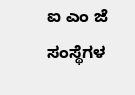ಐ ಎಂ ಜೆ ಸಂಸ್ಥೆಗಳ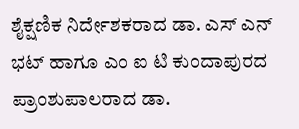ಶೈಕ್ಷಣಿಕ ನಿರ್ದೇಶಕರಾದ ಡಾ. ಎಸ್ ಎನ್ ಭಟ್ ಹಾಗೂ ಎಂ ಐ ಟಿ ಕುಂದಾಪುರದ ಪ್ರಾಂಶುಪಾಲರಾದ ಡಾ.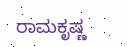ರಾಮಕೃಷ್ಣ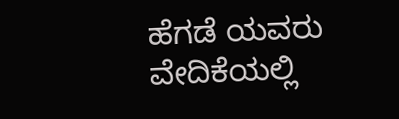ಹೆಗಡೆ ಯವರು ವೇದಿಕೆಯಲ್ಲಿ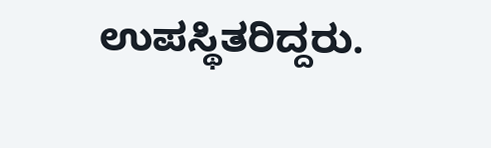ಉಪಸ್ಥಿತರಿದ್ದರು.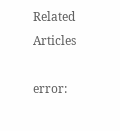Related Articles

error: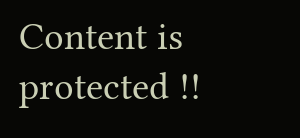Content is protected !!